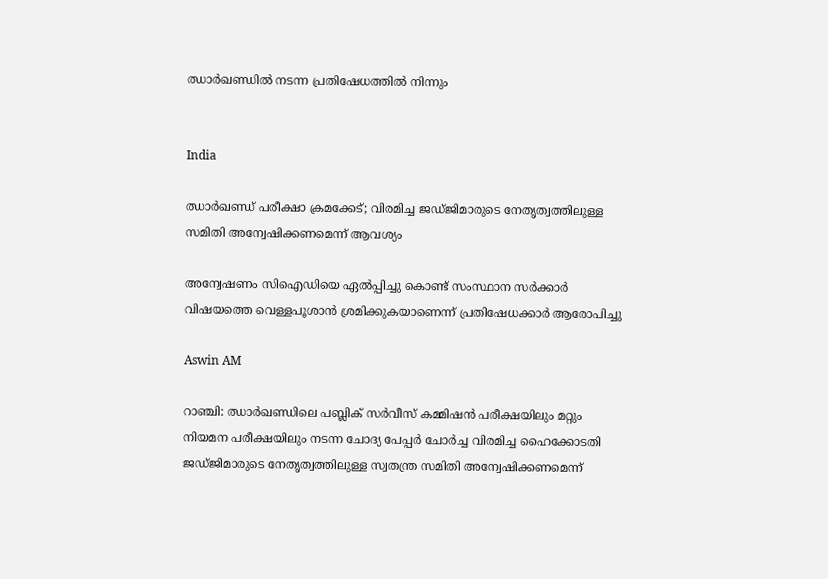ഝാർഖണ്ഡിൽ നടന്ന പ്രതിഷേധത്തിൽ നിന്നും


India

ഝാർഖണ്ഡ് പരീക്ഷാ ക്രമക്കേട്; വിരമിച്ച ജഡ്ജിമാരുടെ നേതൃത്വത്തിലുള്ള സമിതി അന്വേഷിക്കണമെന്ന് ആവശ‍്യം

അന്വേഷണം സിഐഡിയെ ഏൽപ്പിച്ചു കൊണ്ട് സംസ്ഥാന സർക്കാർ വിഷയത്തെ വെള്ളപൂശാൻ ശ്രമിക്കുകയാണെന്ന് പ്രതിഷേധക്കാർ ആരോപിച്ചു

Aswin AM

റാഞ്ചി: ഝാർഖണ്ഡിലെ പബ്ലിക് സർവീസ് കമ്മിഷൻ പരീക്ഷയിലും മറ്റും നിയമന പരീക്ഷയിലും നടന്ന ചോദ‍്യ പേപ്പർ ചോർച്ച വിരമിച്ച ഹൈക്കോടതി ജഡ്ജിമാരുടെ നേതൃത്വത്തിലുള്ള സ്വതന്ത്ര സമിതി അന്വേഷിക്കണമെന്ന്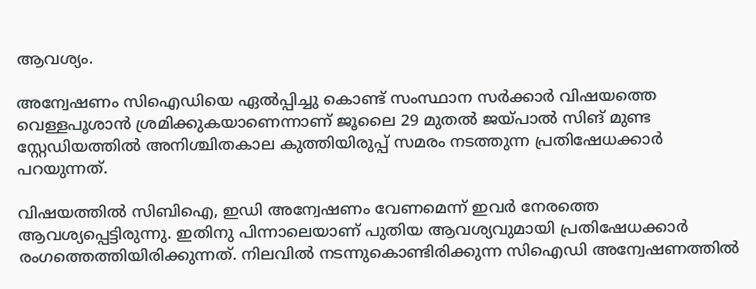ആവശ‍്യം.

അന്വേഷണം സിഐഡിയെ ഏൽപ്പിച്ചു കൊണ്ട് സംസ്ഥാന സർക്കാർ വിഷയത്തെ വെള്ളപൂശാൻ ശ്രമിക്കുകയാണെന്നാണ് ജൂലൈ 29 മുതൽ ജയ്പാൽ സിങ് മുണ്ട സ്റ്റേഡിയത്തിൽ അനിശ്ചിതകാല കുത്തിയിരുപ്പ് സമരം നടത്തുന്ന പ്രതിഷേധക്കാർ പറയുന്നത്.

വിഷയത്തിൽ സിബിഐ, ഇഡി അന്വേഷണം വേണമെന്ന് ഇവർ നേരത്തെ ആവശ‍്യപ്പെട്ടിരുന്നു. ഇതിനു പിന്നാലെയാണ് പുതിയ ആവശ‍്യവുമായി പ്രതിഷേധക്കാർ രംഗത്തെത്തിയിരിക്കുന്നത്. നിലവിൽ നടന്നുകൊണ്ടിരിക്കുന്ന സിഐഡി അന്വേഷണത്തിൽ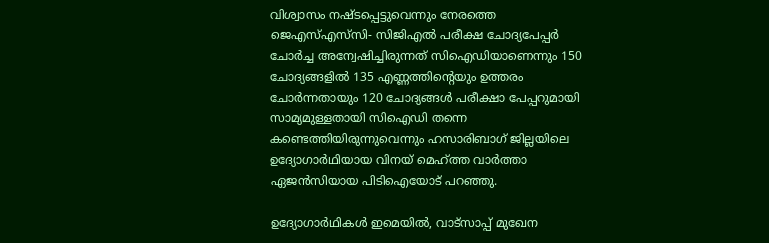വിശ്വാസം നഷ്ടപ്പെട്ടുവെന്നും നേരത്തെ ജെഎസ്‌എസ്‌സി- സിജിഎൽ പരീക്ഷ ചോദ‍്യപേപ്പർ ചോർച്ച അന്വേഷിച്ചിരുന്നത് സിഐഡിയാണെന്നും 150 ചോദ‍്യങ്ങളിൽ 135 എണ്ണത്തിന്‍റെയും ഉത്തരം ചോർന്നതായും 120 ചോദ‍്യങ്ങൾ പരീക്ഷാ പേപ്പറുമായി സാമ‍്യമുള്ളതായി സിഐഡി തന്നെ കണ്ടെത്തിയിരുന്നുവെന്നും ഹസാരിബാഗ് ജില്ലയിലെ ഉദ‍്യോഗാർഥിയായ വിനയ് മെഹ്ത്ത വാർത്താ ഏജൻസിയായ പിടിഐയോട് പറഞ്ഞു.

ഉദ‍്യോഗാർഥികൾ ഇമെയിൽ, വാട്സാപ്പ് മുഖേന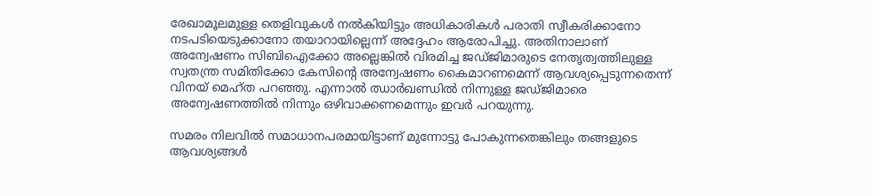രേഖാമൂലമുള്ള തെളിവുകൾ നൽകിയിട്ടും അധികാരികൾ പരാതി സ്വീകരിക്കാനോ നടപടിയെടുക്കാനോ തയാറായില്ലെന്ന് അദ്ദേഹം ആരോപിച്ചു. അതിനാലാണ് അന്വേഷണം സിബിഐക്കോ അല്ലെങ്കിൽ വിരമിച്ച ജഡ്ജിമാരുടെ നേതൃത്വത്തിലുള്ള സ്വതന്ത്ര സമിതിക്കോ കേസിന്‍റെ അന്വേഷണം കൈമാറണമെന്ന് ആവശ‍്യപ്പെടുന്നതെന്ന് വിനയ് മെഹ്ത പറഞ്ഞു. എന്നാൽ ഝാർഖണ്ഡിൽ നിന്നുള്ള ജഡ്ജിമാരെ അന്വേഷണത്തിൽ നിന്നും ഒഴിവാക്കണമെന്നും ഇവർ പറയുന്നു.

സമരം നിലവിൽ സമാധാനപരമായിട്ടാണ് മുന്നോട്ടു പോകുന്നതെങ്കിലും തങ്ങളുടെ ആവശ‍്യങ്ങൾ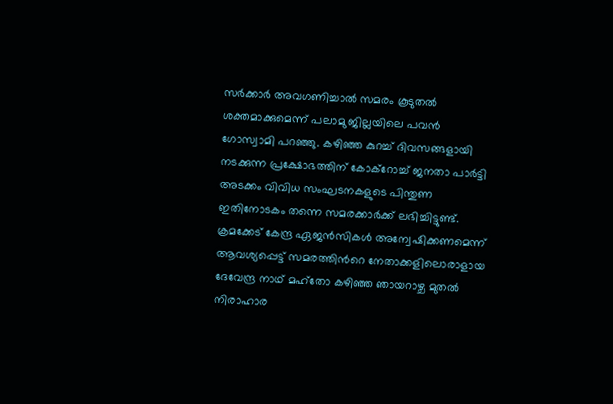സർക്കാർ അവഗണിച്ചാൽ സമരം കൂടുതൽ ശക്തമാക്കുമെന്ന് പലാമു ജില്ലയിലെ പവൻ ഗോസ്വാമി പറഞ്ഞു. കഴിഞ്ഞ കുറച്ച് ദിവസങ്ങളായി നടക്കുന്ന പ്രക്ഷോഭത്തിന് കോക്റോച്ച് ജനതാ പാർട്ടി അടക്കം വിവിധ സംഘടനകളുടെ പിന്തുണ ഇതിനോടകം തന്നെ സമരക്കാർക്ക് ലഭിച്ചിട്ടുണ്ട്. ക്രമക്കേട് കേന്ദ്ര ഏജൻസികൾ അന്വേഷിക്കണമെന്ന് ആവശ‍്യപ്പെട്ട് സമരത്തിന്‍റെ നേതാക്കളിലൊരാളായ ദേവേന്ദ്ര നാഥ് മഹ്തോ കഴിഞ്ഞ ഞായറാഴ്ച മുതൽ നിരാഹാര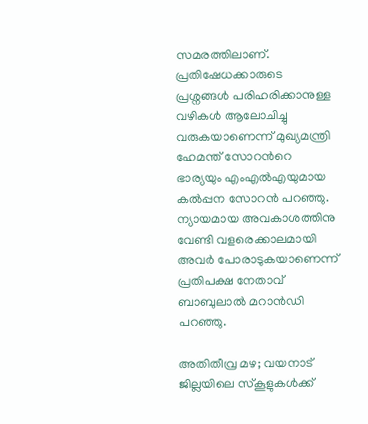സമരത്തിലാണ്. പ്രതിഷേധക്കാരുടെ പ്രശ്നങ്ങൾ പരിഹരിക്കാനുള്ള വഴികൾ ആലോചിച്ചു വരുകയാണെന്ന് മുഖ‍്യമന്ത്രി ഹേമന്ത് സോറന്‍റെ ഭാര‍്യയും എംഎൽഎയുമായ കൽപ്പന സോറൻ പറഞ്ഞു. ന‍്യായമായ അവകാശത്തിനു വേണ്ടി വളരെക്കാലമായി അവർ പോരാടുകയാണെന്ന് പ്രതിപക്ഷ നേതാവ് ബാബുലാൽ മറാൻഡി പറഞ്ഞു.

അതിതീവ്ര മഴ; വയനാട് ജില്ലയിലെ സ്കൂളുകൾക്ക്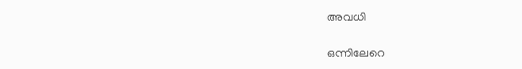അവധി

ഒന്നിലേറെ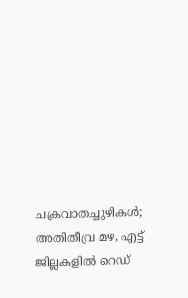ചക്രവാതച്ചുഴികൾ; അതിതീവ്ര മഴ, എട്ട് ജില്ലകളിൽ റെഡ്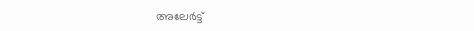അലേർട്ട്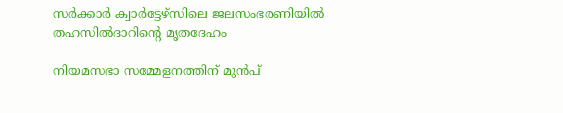സർക്കാർ ക്വാർട്ടേഴ്സിലെ ജലസംഭരണിയിൽ തഹസിൽദാറിന്‍റെ മൃതദേഹം

നിയമസഭാ സമ്മേളനത്തിന് മുൻപ്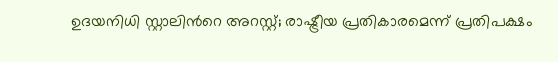ഉദയനിധി സ്റ്റാലിന്‍റെ അറസ്റ്റ്; രാഷ്ട്രീയ പ്രതികാരമെന്ന് പ്രതിപക്ഷം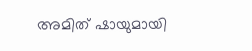അമിത് ഷായുമായി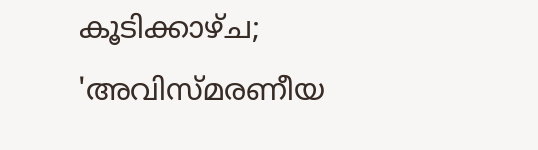കൂടിക്കാഴ്ച; 'അവിസ്മരണീയ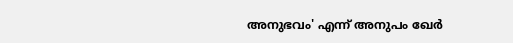അനുഭവം' എന്ന് അനുപം ഖേർ